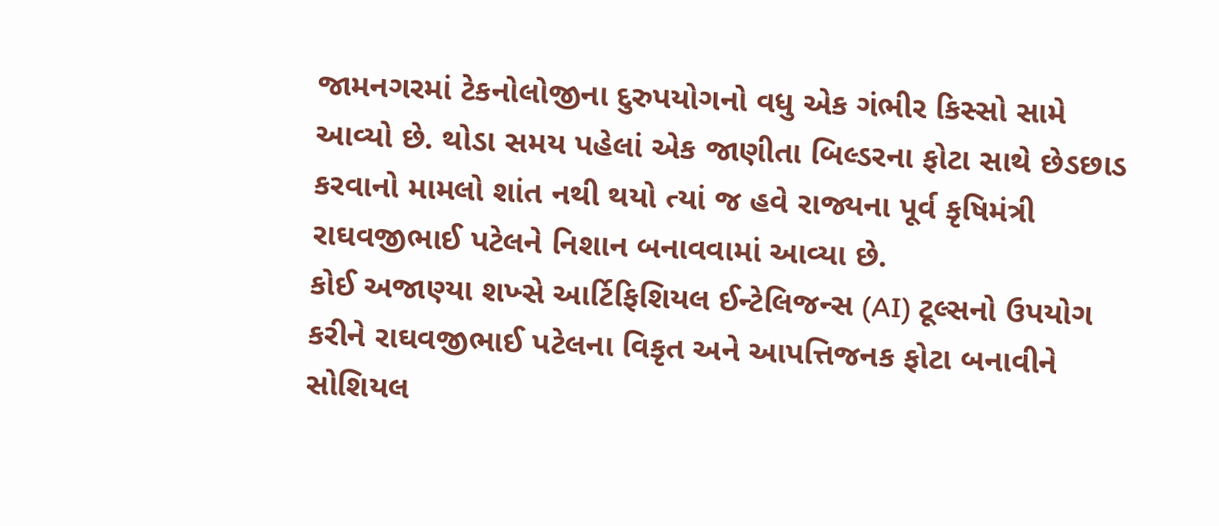જામનગરમાં ટેકનોલોજીના દુરુપયોગનો વધુ એક ગંભીર કિસ્સો સામે આવ્યો છે. થોડા સમય પહેલાં એક જાણીતા બિલ્ડરના ફોટા સાથે છેડછાડ કરવાનો મામલો શાંત નથી થયો ત્યાં જ હવે રાજ્યના પૂર્વ કૃષિમંત્રી રાઘવજીભાઈ પટેલને નિશાન બનાવવામાં આવ્યા છે.
કોઈ અજાણ્યા શખ્સે આર્ટિફિશિયલ ઈન્ટેલિજન્સ (AI) ટૂલ્સનો ઉપયોગ કરીને રાઘવજીભાઈ પટેલના વિકૃત અને આપત્તિજનક ફોટા બનાવીને સોશિયલ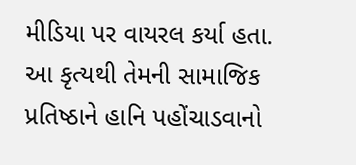મીડિયા પર વાયરલ કર્યા હતા. આ કૃત્યથી તેમની સામાજિક પ્રતિષ્ઠાને હાનિ પહોંચાડવાનો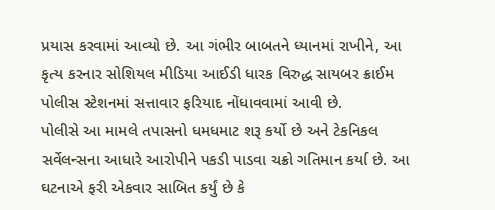પ્રયાસ કરવામાં આવ્યો છે. આ ગંભીર બાબતને ધ્યાનમાં રાખીને, આ કૃત્ય કરનાર સોશિયલ મીડિયા આઈડી ધારક વિરુદ્ધ સાયબર ક્રાઈમ પોલીસ સ્ટેશનમાં સત્તાવાર ફરિયાદ નોંધાવવામાં આવી છે.
પોલીસે આ મામલે તપાસનો ધમધમાટ શરૂ કર્યો છે અને ટેકનિકલ સર્વેલન્સના આધારે આરોપીને પકડી પાડવા ચક્રો ગતિમાન કર્યા છે. આ ઘટનાએ ફરી એકવાર સાબિત કર્યું છે કે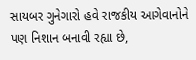સાયબર ગુનેગારો હવે રાજકીય આગેવાનોને પણ નિશાન બનાવી રહ્યા છે,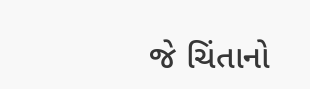જે ચિંતાનો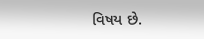વિષય છે.